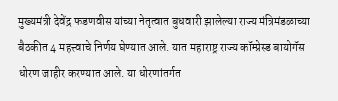मुख्यमंत्री देवेंद्र फडणवीस यांच्या नेतृत्वात बुधवारी झालेल्या राज्य मंत्रिमंडळाच्या बैठकीत 4 महत्त्वाचे निर्णय घेण्यात आले. यात महाराष्ट्र राज्य कॉम्प्रेस्ड बायोगॅस धोरण जाहीर करण्यात आले. या धोरणांतर्गत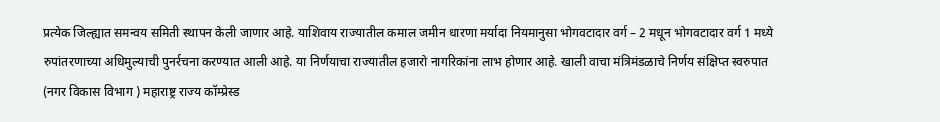प्रत्येक जिल्ह्यात समन्वय समिती स्थापन केली जाणार आहे. याशिवाय राज्यातील कमाल जमीन धारणा मर्यादा नियमानुसा भोगवटादार वर्ग – 2 मधून भोगवटादार वर्ग 1 मध्ये रुपांतरणाच्या अधिमुल्याची पुनर्रचना करण्यात आली आहे. या निर्णयाचा राज्यातील हजारो नागरिकांना लाभ होणार आहे. खाली वाचा मंत्रिमंडळाचे निर्णय संक्षिप्त स्वरुपात (नगर विकास विभाग ) महाराष्ट्र राज्य कॉम्प्रेस्ड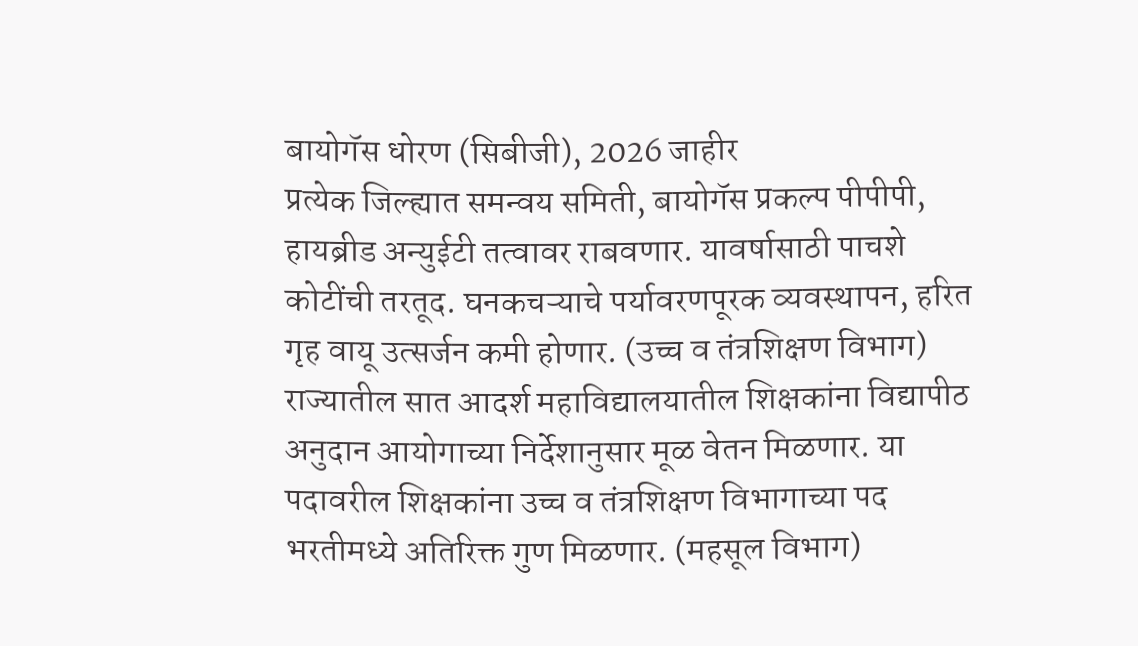बायोगॅस धोरण (सिबीजी), 2026 जाहीर
प्रत्येक जिल्ह्यात समन्वय समिती, बायोगॅस प्रकल्प पीपीपी, हायब्रीड अन्युईटी तत्वावर राबवणार. यावर्षासाठी पाचशे कोटींची तरतूद. घनकचऱ्याचे पर्यावरणपूरक व्यवस्थापन, हरित गृह वायू उत्सर्जन कमी होणार. (उच्च व तंत्रशिक्षण विभाग) राज्यातील सात आदर्श महाविद्यालयातील शिक्षकांना विद्यापीठ अनुदान आयोगाच्या निर्देशानुसार मूळ वेतन मिळणार. या पदावरील शिक्षकांना उच्च व तंत्रशिक्षण विभागाच्या पद भरतीमध्ये अतिरिक्त गुण मिळणार. (महसूल विभाग)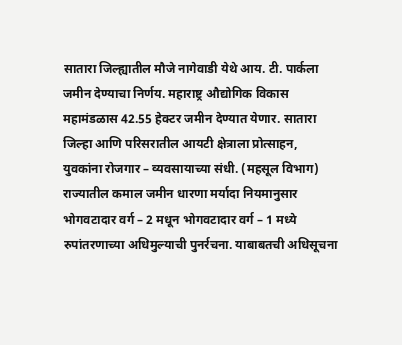सातारा जिल्ह्यातील मौजे नागेवाडी येथे आय. टी. पार्कला जमीन देण्याचा निर्णय. महाराष्ट्र औद्योगिक विकास महामंडळास 42.55 हेक्टर जमीन देण्यात येणार. सातारा जिल्हा आणि परिसरातील आयटी क्षेत्राला प्रोत्साहन, युवकांना रोजगार – व्यवसायाच्या संधी. (महसूल विभाग) राज्यातील कमाल जमीन धारणा मर्यादा नियमानुसार भोगवटादार वर्ग – 2 मधून भोगवटादार वर्ग – 1 मध्ये रुपांतरणाच्या अधिमुल्याची पुनर्रचना. याबाबतची अधिसूचना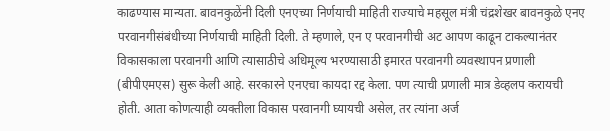काढण्यास मान्यता. बावनकुळेंनी दिली एनएच्या निर्णयाची माहिती राज्याचे महसूल मंत्री चंद्रशेखर बावनकुळे एनए परवानगीसंबंधीच्या निर्णयाची माहिती दिली. ते म्हणाले, एन ए परवानगीची अट आपण काढून टाकल्यानंतर विकासकाला परवानगी आणि त्यासाठीचे अधिमूल्य भरण्यासाठी इमारत परवानगी व्यवस्थापन प्रणाली (बीपीएमएस) सुरू केली आहे. सरकारने एनएचा कायदा रद्द केला. पण त्याची प्रणाली मात्र डेव्हलप करायची होती. आता कोणत्याही व्यक्तीला विकास परवानगी घ्यायची असेल, तर त्यांना अर्ज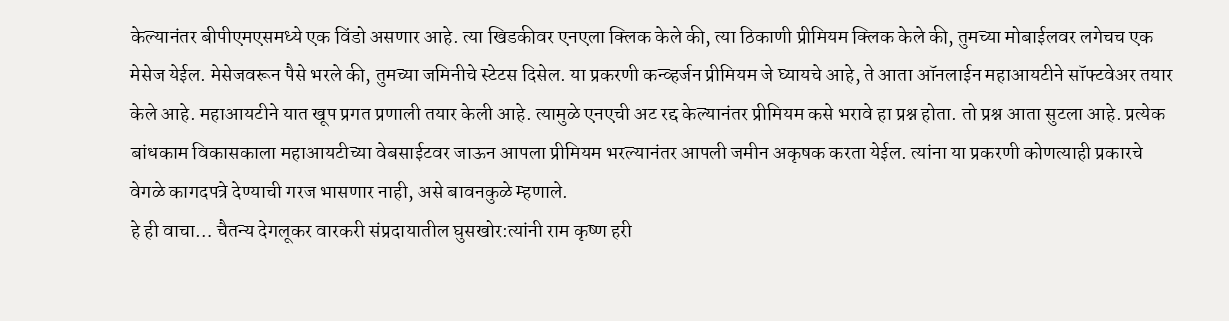केल्यानंतर बीपीएमएसमध्ये एक विंडो असणार आहे. त्या खिडकीवर एनएला क्लिक केले की, त्या ठिकाणी प्रीमियम क्लिक केले की, तुमच्या मोबाईलवर लगेचच एक मेसेज येईल. मेसेजवरून पैसे भरले की, तुमच्या जमिनीचे स्टेटस दिसेल. या प्रकरणी कन्व्हर्जन प्रीमियम जे घ्यायचे आहे, ते आता ऑनलाईन महाआयटीने सॉफ्टवेअर तयार केले आहे. महाआयटीने यात खूप प्रगत प्रणाली तयार केली आहे. त्यामुळे एनएची अट रद्द केल्यानंतर प्रीमियम कसे भरावे हा प्रश्न होता. तो प्रश्न आता सुटला आहे. प्रत्येक बांधकाम विकासकाला महाआयटीच्या वेबसाईटवर जाऊन आपला प्रीमियम भरल्यानंतर आपली जमीन अकृषक करता येईल. त्यांना या प्रकरणी कोणत्याही प्रकारचे वेगळे कागदपत्रे देण्याची गरज भासणार नाही, असे बावनकुळे म्हणाले.
हे ही वाचा… चैतन्य देगलूकर वारकरी संप्रदायातील घुसखोर:त्यांनी राम कृष्ण हरी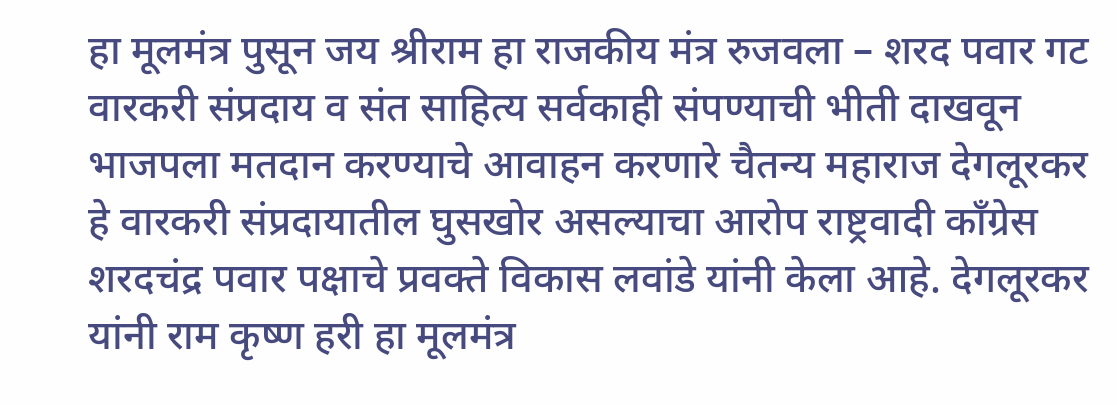हा मूलमंत्र पुसून जय श्रीराम हा राजकीय मंत्र रुजवला – शरद पवार गट वारकरी संप्रदाय व संत साहित्य सर्वकाही संपण्याची भीती दाखवून भाजपला मतदान करण्याचे आवाहन करणारे चैतन्य महाराज देगलूरकर हे वारकरी संप्रदायातील घुसखोर असल्याचा आरोप राष्ट्रवादी काँग्रेस शरदचंद्र पवार पक्षाचे प्रवक्ते विकास लवांडे यांनी केला आहे. देगलूरकर यांनी राम कृष्ण हरी हा मूलमंत्र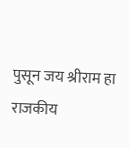पुसून जय श्रीराम हा राजकीय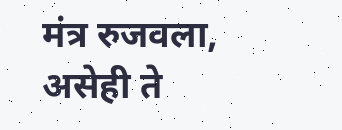मंत्र रुजवला, असेही ते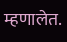म्हणालेत.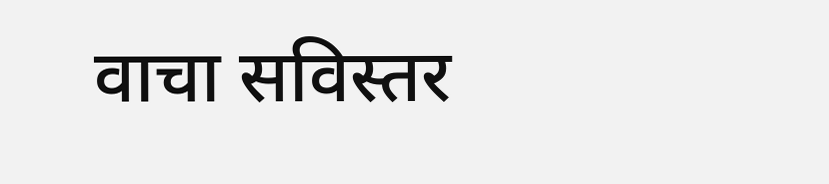वाचा सविस्तर